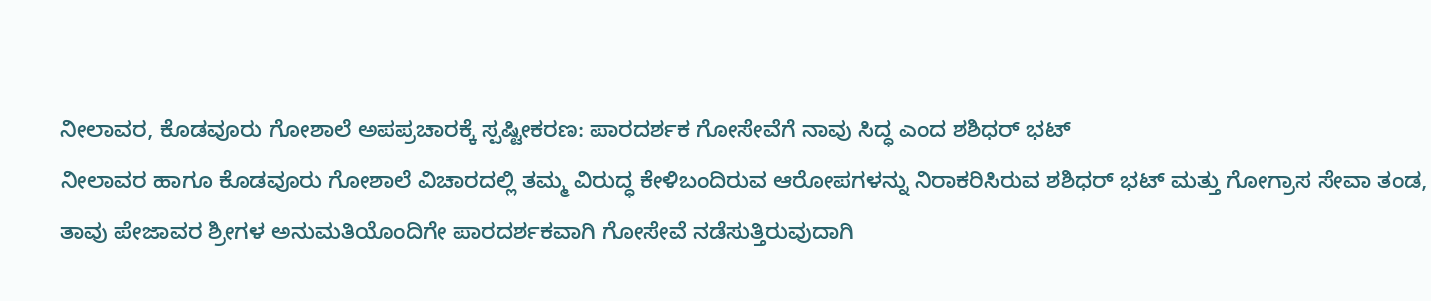ನೀಲಾವರ, ಕೊಡವೂರು ಗೋಶಾಲೆ ಅಪಪ್ರಚಾರಕ್ಕೆ ಸ್ಪಷ್ಟೀಕರಣ: ಪಾರದರ್ಶಕ ಗೋಸೇವೆಗೆ ನಾವು ಸಿದ್ಧ ಎಂದ ಶಶಿಧರ್ ಭಟ್
ನೀಲಾವರ ಹಾಗೂ ಕೊಡವೂರು ಗೋಶಾಲೆ ವಿಚಾರದಲ್ಲಿ ತಮ್ಮ ವಿರುದ್ಧ ಕೇಳಿಬಂದಿರುವ ಆರೋಪಗಳನ್ನು ನಿರಾಕರಿಸಿರುವ ಶಶಿಧರ್ ಭಟ್ ಮತ್ತು ಗೋಗ್ರಾಸ ಸೇವಾ ತಂಡ, ತಾವು ಪೇಜಾವರ ಶ್ರೀಗಳ ಅನುಮತಿಯೊಂದಿಗೇ ಪಾರದರ್ಶಕವಾಗಿ ಗೋಸೇವೆ ನಡೆಸುತ್ತಿರುವುದಾಗಿ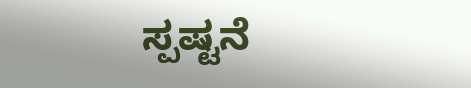ಸ್ಪಷ್ಟನೆ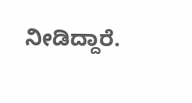ನೀಡಿದ್ದಾರೆ.